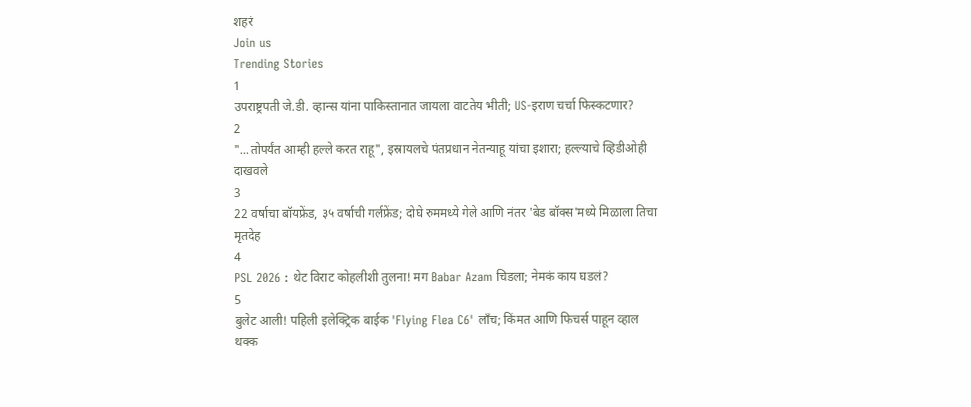शहरं
Join us
Trending Stories
1
उपराष्ट्रपती जे.डी. व्हान्स यांना पाकिस्तानात जायला वाटतेय भीती; US-इराण चर्चा फिस्कटणार?
2
"...तोपर्यंत आम्ही हल्ले करत राहू", इस्रायलचे पंतप्रधान नेतन्याहू यांचा इशारा; हल्ल्याचे व्हिडीओही दाखवले
3
22 वर्षाचा बॉयफ्रेंड, ३५ वर्षाची गर्लफ्रेंड; दोघे रुममध्ये गेले आणि नंतर 'बेड बॉक्स'मध्ये मिळाला तिचा मृतदेह
4
PSL 2026 : थेट विराट कोहलीशी तुलना! मग Babar Azam चिडला; नेमकं काय घडलं?
5
बुलेट आली! पहिली इलेक्ट्रिक बाईक 'Flying Flea C6' लाँच; किंमत आणि फिचर्स पाहून व्हाल थक्क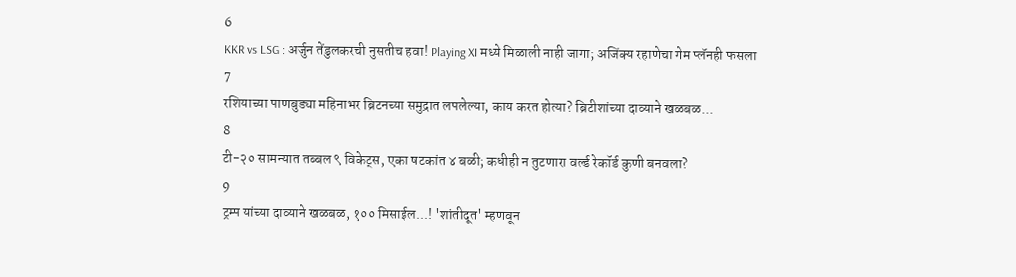6
KKR vs LSG : अर्जुन तेंडुलकरची नुसतीच हवा! Playing XI मध्ये मिळाली नाही जागा; अजिंक्य रहाणेचा गेम प्लॅनही फसला
7
रशियाच्या पाणबुड्या महिनाभर ब्रिटनच्या समुद्रात लपलेल्या, काय करत होत्या? ब्रिटीशांच्या दाव्याने खळबळ...
8
टी-२० सामन्यात तब्बल ९ विकेट्स, एका षटकांत ४ बळी; कधीही न तुटणारा वर्ल्ड रेकॉर्ड कुणी बनवला?
9
ट्रम्प यांच्या दाव्याने खळबळ, १०० मिसाईल...! 'शांतीदूत' म्हणवून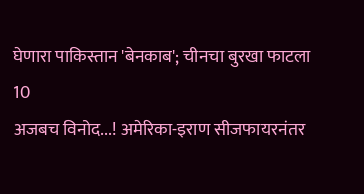घेणारा पाकिस्तान 'बेनकाब'; चीनचा बुरखा फाटला
10
अजबच विनोद...! अमेरिका-इराण सीजफायरनंतर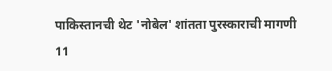पाकिस्तानची थेट 'नोबेल' शांतता पुरस्काराची मागणी
11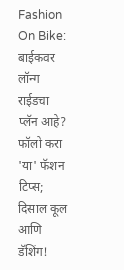Fashion On Bike: बाईकवर लॉन्ग राईडचा प्लॅन आहे? फॉलो करा 'या' फॅशन टिप्स; दिसाल कूल आणि डॅशिंग!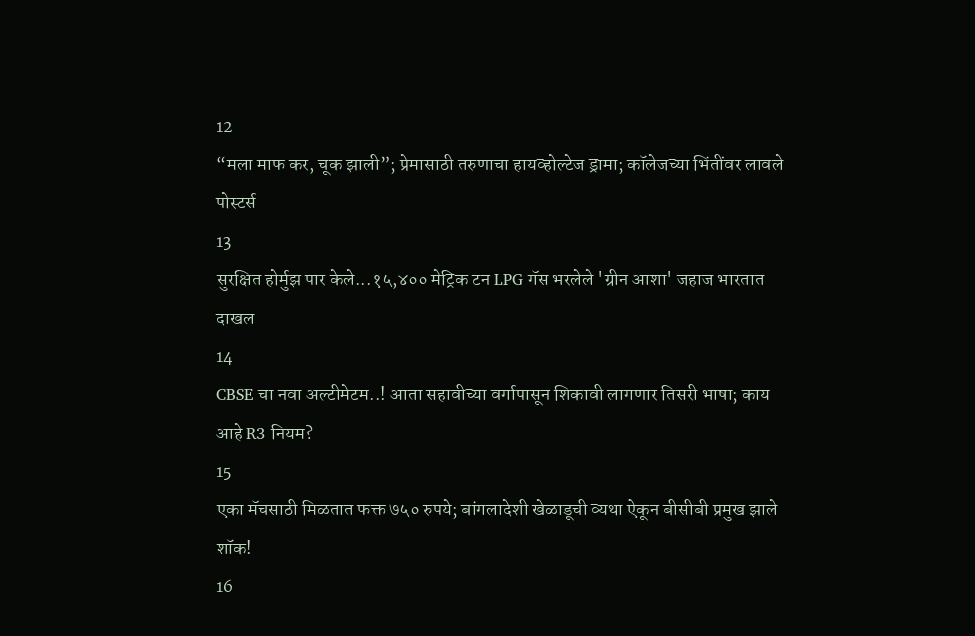12
“मला माफ कर, चूक झाली”; प्रेमासाठी तरुणाचा हायव्होल्टेज ड्रामा; कॉलेजच्या भिंतींवर लावले पोस्टर्स
13
सुरक्षित होर्मुझ पार केले...१५,४०० मेट्रिक टन LPG गॅस भरलेले 'ग्रीन आशा' जहाज भारतात दाखल
14
CBSE चा नवा अल्टीमेटम..! आता सहावीच्या वर्गापासून शिकावी लागणार तिसरी भाषा; काय आहे R3 नियम?
15
एका मॅचसाठी मिळतात फक्त ७५० रुपये; बांगलादेशी खेळाडूची व्यथा ऐकून बीसीबी प्रमुख झाले शॉक!
16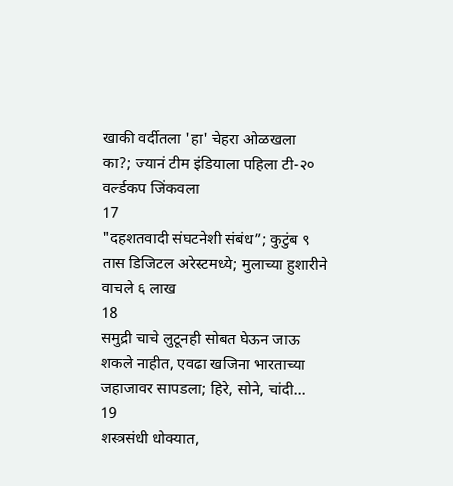खाकी वर्दीतला 'हा' चेहरा ओळखला का?; ज्यानं टीम इंडियाला पहिला टी-२० वर्ल्डकप जिंकवला
17
"दहशतवादी संघटनेशी संबंध”; कुटुंब ९ तास डिजिटल अरेस्टमध्ये; मुलाच्या हुशारीने वाचले ६ लाख
18
समुद्री चाचे लुटूनही सोबत घेऊन जाऊ शकले नाहीत, एवढा खजिना भारताच्या जहाजावर सापडला; हिरे, सोने, चांदी...
19
शस्त्रसंधी धोक्यात,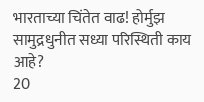भारताच्या चिंतेत वाढ! होर्मुझ सामुद्रधुनीत सध्या परिस्थिती काय आहे?
20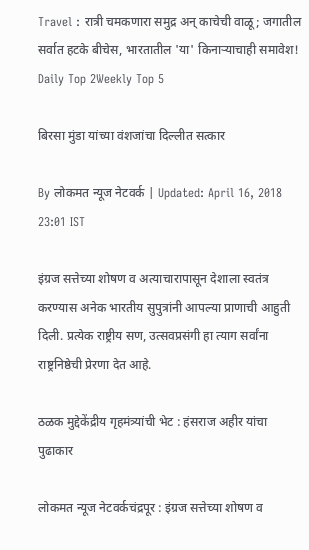Travel : रात्री चमकणारा समुद्र अन् काचेची वाळू; जगातील सर्वात हटके बीचेस, भारतातील 'या' किनाऱ्याचाही समावेश!
Daily Top 2Weekly Top 5

बिरसा मुंडा यांच्या वंशजांचा दिल्लीत सत्कार

By लोकमत न्यूज नेटवर्क | Updated: April 16, 2018 23:01 IST

इंग्रज सत्तेच्या शोषण व अत्याचारापासून देशाला स्वतंत्र करण्यास अनेक भारतीय सुपुत्रांनी आपल्या प्राणाची आहुती दिली. प्रत्येक राष्ट्रीय सण, उत्सवप्रसंगी हा त्याग सर्वांना राष्ट्रनिष्ठेची प्रेरणा देत आहे.

ठळक मुद्देकेंद्रीय गृहमंत्र्यांची भेट : हंसराज अहीर यांचा पुढाकार

लोकमत न्यूज नेटवर्कचंद्रपूर : इंग्रज सत्तेच्या शोषण व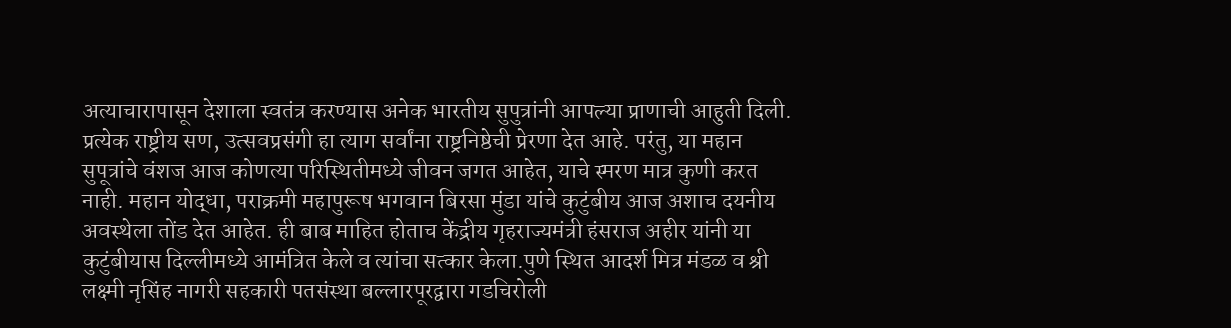अत्याचारापासून देशाला स्वतंत्र करण्यास अनेक भारतीय सुपुत्रांनी आपल्या प्राणाची आहुती दिली. प्रत्येक राष्ट्रीय सण, उत्सवप्रसंगी हा त्याग सर्वांना राष्ट्रनिष्ठेची प्रेरणा देत आहे. परंतु, या महान सुपूत्रांचे वंशज आज कोणत्या परिस्थितीमध्ये जीवन जगत आहेत, याचे स्मरण मात्र कुणी करत नाही. महान योद्धा, पराक्रमी महापुरूष भगवान बिरसा मुंडा यांचे कुटुंबीय आज अशाच दयनीय अवस्थेला तोंड देत आहेत. ही बाब माहित होताच केंद्रीय गृहराज्यमंत्री हंसराज अहीर यांनी या कुटुंबीयास दिल्लीमध्ये आमंत्रित केले व त्यांचा सत्कार केला.पुणे स्थित आदर्श मित्र मंडळ व श्री लक्ष्मी नृसिंह नागरी सहकारी पतसंस्था बल्लारपूरद्वारा गडचिरोली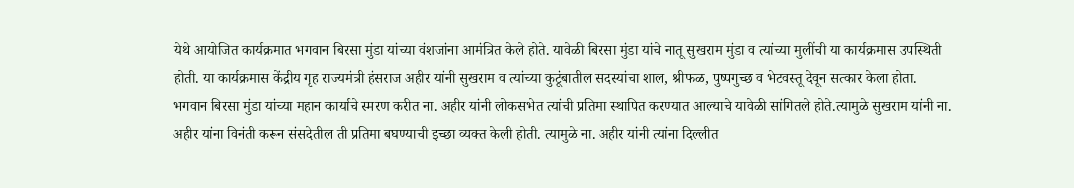येथे आयोजित कार्यक्रमात भगवान बिरसा मुंडा यांच्या वंशजांना आमंत्रित केले होते. यावेळी बिरसा मुंडा यांचे नातू सुखराम मुंडा व त्यांच्या मुलींची या कार्यक्रमास उपस्थिती होती. या कार्यक्रमास केंद्रीय गृह राज्यमंत्री हंसराज अहीर यांनी सुखराम व त्यांच्या कुटूंबातील सदस्यांचा शाल, श्रीफळ, पुष्पगुच्छ व भेटवस्तू देवून सत्कार केला होता. भगवान बिरसा मुंडा यांच्या महान कार्याचे स्मरण करीत ना. अहीर यांनी लोकसभेत त्यांची प्रतिमा स्थापित करण्यात आल्याचे यावेळी सांगितले होते.त्यामुळे सुखराम यांनी ना. अहीर यांना विनंती करून संसदेतील ती प्रतिमा बघण्याची इच्छा व्यक्त केली होती. त्यामुळे ना. अहीर यांनी त्यांना दिल्लीत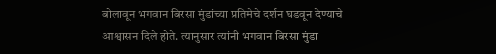बोलावून भगवान बिरसा मुंडांच्या प्रतिमेचे दर्शन घडवून देण्याचे आश्वासन दिले होते. त्यानुसार त्यांनी भगवान बिरसा मुंडा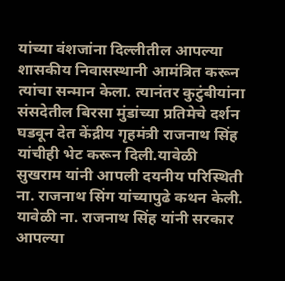यांच्या वंशजांना दिल्लीतील आपल्या शासकीय निवासस्थानी आमंत्रित करून त्यांचा सन्मान केला. त्यानंतर कुटुंबीयांना संसदेतील बिरसा मुंडांच्या प्रतिमेचे दर्शन घडवून देत केंद्रीय गृहमंत्री राजनाथ सिंह यांचीही भेट करून दिली.यावेळी सुखराम यांनी आपली दयनीय परिस्थिती ना. राजनाथ सिंग यांच्यापुढे कथन केली. यावेळी ना. राजनाथ सिंह यांनी सरकार आपल्या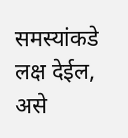समस्यांकडे लक्ष देईल, असे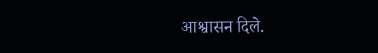आश्वासन दिले.